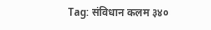Tag: संविधान कलम ३४०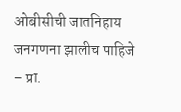ओबीसीची जातनिहाय जनगणना झालीच पाहिजे – प्रा.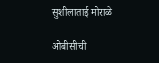सुशीलाताई मोराळे

ओबीसीची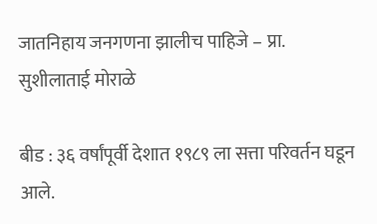जातनिहाय जनगणना झालीच पाहिजे – प्रा. सुशीलाताई मोराळे

बीड : ३६ वर्षांपूर्वी देशात १९८९ ला सत्ता परिवर्तन घडून आले.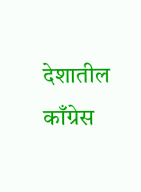देशातील काँग्रेस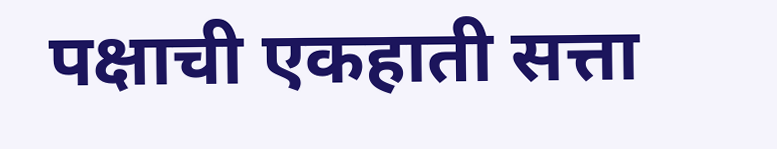पक्षाची एकहाती सत्ता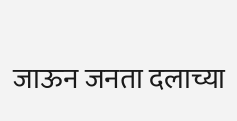जाऊन जनता दलाच्या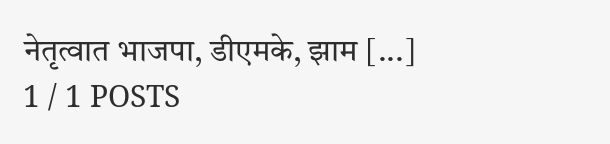नेतृत्वात भाजपा, डीएमके, झाम [...]
1 / 1 POSTS